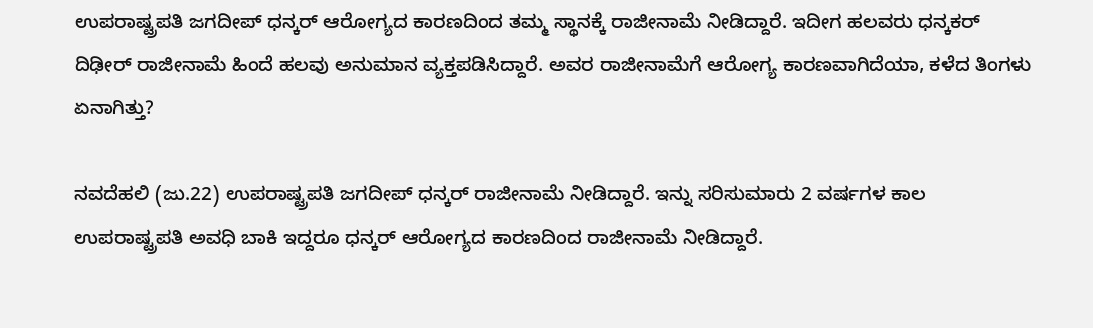ಉಪರಾಷ್ಟ್ರಪತಿ ಜಗದೀಪ್ ಧನ್ಕರ್ ಆರೋಗ್ಯದ ಕಾರಣದಿಂದ ತಮ್ಮ ಸ್ಥಾನಕ್ಕೆ ರಾಜೀನಾಮೆ ನೀಡಿದ್ದಾರೆ. ಇದೀಗ ಹಲವರು ಧನ್ಕಕರ್ ದಿಢೀರ್ ರಾಜೀನಾಮೆ ಹಿಂದೆ ಹಲವು ಅನುಮಾನ ವ್ಯಕ್ತಪಡಿಸಿದ್ದಾರೆ. ಅವರ ರಾಜೀನಾಮೆಗೆ ಆರೋಗ್ಯ ಕಾರಣವಾಗಿದೆಯಾ, ಕಳೆದ ತಿಂಗಳು ಏನಾಗಿತ್ತು?

ನವದೆಹಲಿ (ಜು.22) ಉಪರಾಷ್ಟ್ರಪತಿ ಜಗದೀಪ್ ಧನ್ಕರ್ ರಾಜೀನಾಮೆ ನೀಡಿದ್ದಾರೆ. ಇನ್ನು ಸರಿಸುಮಾರು 2 ವರ್ಷಗಳ ಕಾಲ ಉಪರಾಷ್ಟ್ರಪತಿ ಅವಧಿ ಬಾಕಿ ಇದ್ದರೂ ಧನ್ಕರ್ ಆರೋಗ್ಯದ ಕಾರಣದಿಂದ ರಾಜೀನಾಮೆ ನೀಡಿದ್ದಾರೆ.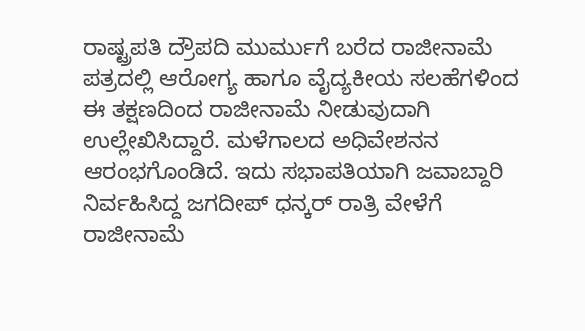ರಾಷ್ಟ್ರಪತಿ ದ್ರೌಪದಿ ಮುರ್ಮುಗೆ ಬರೆದ ರಾಜೀನಾಮೆ ಪತ್ರದಲ್ಲಿ ಆರೋಗ್ಯ ಹಾಗೂ ವೈದ್ಯಕೀಯ ಸಲಹೆಗಳಿಂದ ಈ ತಕ್ಷಣದಿಂದ ರಾಜೀನಾಮೆ ನೀಡುವುದಾಗಿ ಉಲ್ಲೇಖಿಸಿದ್ದಾರೆ. ಮಳೆಗಾಲದ ಅಧಿವೇಶನನ ಆರಂಭಗೊಂಡಿದೆ. ಇದು ಸಭಾಪತಿಯಾಗಿ ಜವಾಬ್ದಾರಿ ನಿರ್ವಹಿಸಿದ್ದ ಜಗದೀಪ್ ಧನ್ಕರ್ ರಾತ್ರಿ ವೇಳೆಗೆ ರಾಜೀನಾಮೆ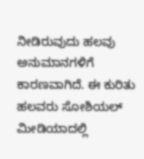ನೀಡಿರುವುದು ಹಲವು ಅನುಮಾನಗಳಿಗೆ ಕಾರಣವಾಗಿದೆ. ಈ ಕುರಿತು ಹಲವರು ಸೋಶಿಯಲ್ ಮೀಡಿಯಾದಲ್ಲಿ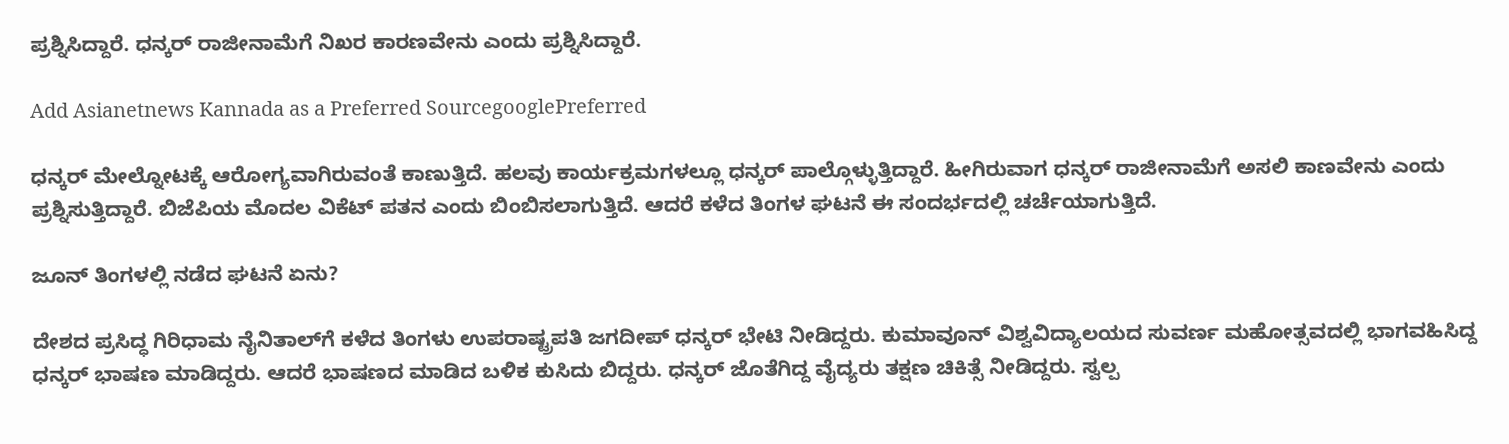ಪ್ರಶ್ನಿಸಿದ್ದಾರೆ. ಧನ್ಕರ್ ರಾಜೀನಾಮೆಗೆ ನಿಖರ ಕಾರಣವೇನು ಎಂದು ಪ್ರಶ್ನಿಸಿದ್ದಾರೆ.

Add Asianetnews Kannada as a Preferred SourcegooglePreferred

ಧನ್ಕರ್ ಮೇಲ್ನೋಟಕ್ಕೆ ಆರೋಗ್ಯವಾಗಿರುವಂತೆ ಕಾಣುತ್ತಿದೆ. ಹಲವು ಕಾರ್ಯಕ್ರಮಗಳಲ್ಲೂ ಧನ್ಕರ್ ಪಾಲ್ಗೊಳ್ಳುತ್ತಿದ್ದಾರೆ. ಹೀಗಿರುವಾಗ ಧನ್ಕರ್ ರಾಜೀನಾಮೆಗೆ ಅಸಲಿ ಕಾಣವೇನು ಎಂದು ಪ್ರಶ್ನಿಸುತ್ತಿದ್ದಾರೆ. ಬಿಜೆಪಿಯ ಮೊದಲ ವಿಕೆಟ್ ಪತನ ಎಂದು ಬಿಂಬಿಸಲಾಗುತ್ತಿದೆ. ಆದರೆ ಕಳೆದ ತಿಂಗಳ ಘಟನೆ ಈ ಸಂದರ್ಭದಲ್ಲಿ ಚರ್ಚೆಯಾಗುತ್ತಿದೆ.

ಜೂನ್ ತಿಂಗಳಲ್ಲಿ ನಡೆದ ಘಟನೆ ಏನು?

ದೇಶದ ಪ್ರಸಿದ್ಧ ಗಿರಿಧಾಮ ನೈನಿತಾಲ್‌ಗೆ ಕಳೆದ ತಿಂಗಳು ಉಪರಾಷ್ಟ್ರಪತಿ ಜಗದೀಪ್ ಧನ್ಕರ್ ಭೇಟಿ ನೀಡಿದ್ದರು. ಕುಮಾವೂನ್ ವಿಶ್ವವಿದ್ಯಾಲಯದ ಸುವರ್ಣ ಮಹೋತ್ಸವದಲ್ಲಿ ಭಾಗವಹಿಸಿದ್ದ ಧನ್ಕರ್ ಭಾಷಣ ಮಾಡಿದ್ದರು. ಆದರೆ ಭಾಷಣದ ಮಾಡಿದ ಬಳಿಕ ಕುಸಿದು ಬಿದ್ದರು. ಧನ್ಕರ್ ಜೊತೆಗಿದ್ದ ವೈದ್ಯರು ತಕ್ಷಣ ಚಿಕಿತ್ಸೆ ನೀಡಿದ್ದರು. ಸ್ವಲ್ಪ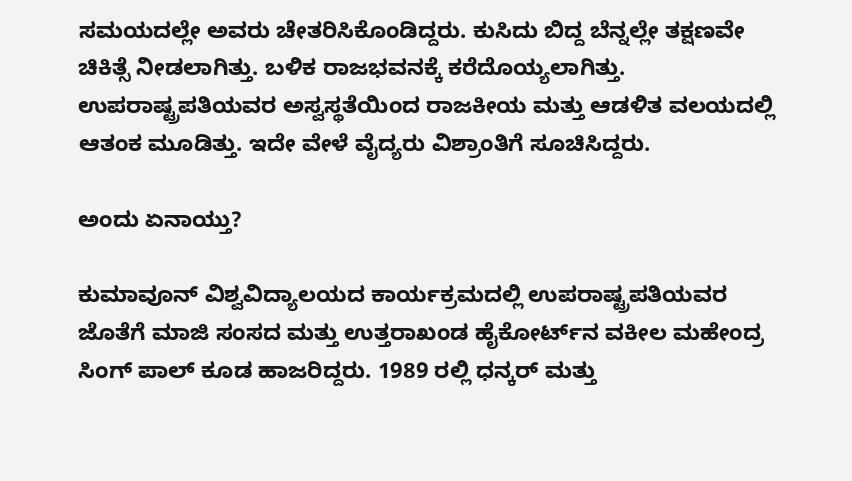ಸಮಯದಲ್ಲೇ ಅವರು ಚೇತರಿಸಿಕೊಂಡಿದ್ದರು. ಕುಸಿದು ಬಿದ್ದ ಬೆನ್ನಲ್ಲೇ ತಕ್ಷಣವೇ ಚಿಕಿತ್ಸೆ ನೀಡಲಾಗಿತ್ತು. ಬಳಿಕ ರಾಜಭವನಕ್ಕೆ ಕರೆದೊಯ್ಯಲಾಗಿತ್ತು. ಉಪರಾಷ್ಟ್ರಪತಿಯವರ ಅಸ್ವಸ್ಥತೆಯಿಂದ ರಾಜಕೀಯ ಮತ್ತು ಆಡಳಿತ ವಲಯದಲ್ಲಿ ಆತಂಕ ಮೂಡಿತ್ತು. ಇದೇ ವೇಳೆ ವೈದ್ಯರು ವಿಶ್ರಾಂತಿಗೆ ಸೂಚಿಸಿದ್ದರು.

ಅಂದು ಏನಾಯ್ತು?

ಕುಮಾವೂನ್ ವಿಶ್ವವಿದ್ಯಾಲಯದ ಕಾರ್ಯಕ್ರಮದಲ್ಲಿ ಉಪರಾಷ್ಟ್ರಪತಿಯವರ ಜೊತೆಗೆ ಮಾಜಿ ಸಂಸದ ಮತ್ತು ಉತ್ತರಾಖಂಡ ಹೈಕೋರ್ಟ್‌ನ ವಕೀಲ ಮಹೇಂದ್ರ ಸಿಂಗ್ ಪಾಲ್ ಕೂಡ ಹಾಜರಿದ್ದರು. 1989 ರಲ್ಲಿ ಧನ್ಕರ್ ಮತ್ತು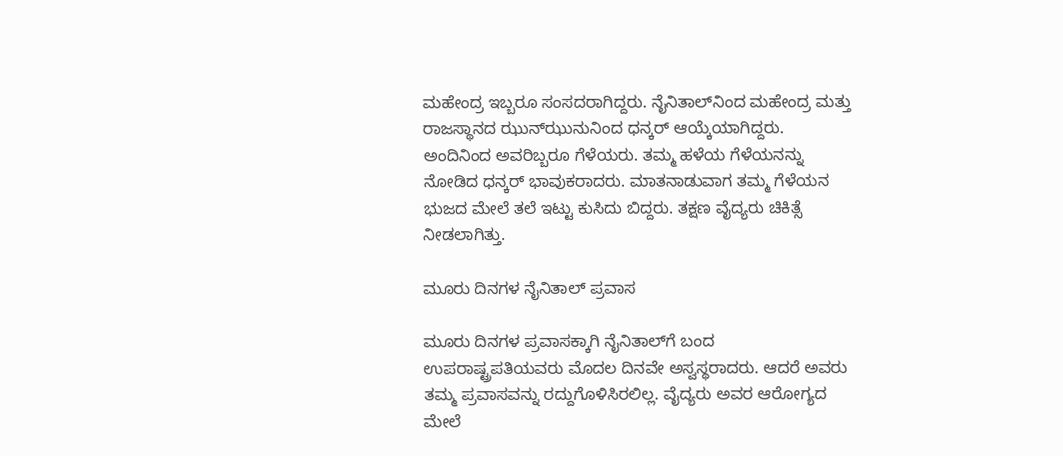ಮಹೇಂದ್ರ ಇಬ್ಬರೂ ಸಂಸದರಾಗಿದ್ದರು. ನೈನಿತಾಲ್‌ನಿಂದ ಮಹೇಂದ್ರ ಮತ್ತು ರಾಜಸ್ಥಾನದ ಝುನ್‌ಝುನುನಿಂದ ಧನ್ಕರ್ ಆಯ್ಕೆಯಾಗಿದ್ದರು. ಅಂದಿನಿಂದ ಅವರಿಬ್ಬರೂ ಗೆಳೆಯರು. ತಮ್ಮ ಹಳೆಯ ಗೆಳೆಯನನ್ನು ನೋಡಿದ ಧನ್ಕರ್ ಭಾವುಕರಾದರು. ಮಾತನಾಡುವಾಗ ತಮ್ಮ ಗೆಳೆಯನ ಭುಜದ ಮೇಲೆ ತಲೆ ಇಟ್ಟು ಕುಸಿದು ಬಿದ್ದರು. ತಕ್ಷಣ ವೈದ್ಯರು ಚಿಕಿತ್ಸೆ ನೀಡಲಾಗಿತ್ತು.

ಮೂರು ದಿನಗಳ ನೈನಿತಾಲ್ ಪ್ರವಾಸ

ಮೂರು ದಿನಗಳ ಪ್ರವಾಸಕ್ಕಾಗಿ ನೈನಿತಾಲ್‌ಗೆ ಬಂದ ಉಪರಾಷ್ಟ್ರಪತಿಯವರು ಮೊದಲ ದಿನವೇ ಅಸ್ವಸ್ಥರಾದರು. ಆದರೆ ಅವರು ತಮ್ಮ ಪ್ರವಾಸವನ್ನು ರದ್ದುಗೊಳಿಸಿರಲಿಲ್ಲ. ವೈದ್ಯರು ಅವರ ಆರೋಗ್ಯದ ಮೇಲೆ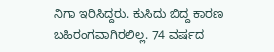ನಿಗಾ ಇರಿಸಿದ್ದರು. ಕುಸಿದು ಬಿದ್ದ ಕಾರಣ ಬಹಿರಂಗವಾಗಿರಲಿಲ್ಲ. 74 ವರ್ಷದ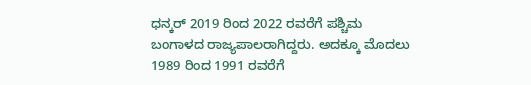ಧನ್ಕರ್ 2019 ರಿಂದ 2022 ರವರೆಗೆ ಪಶ್ಚಿಮ ಬಂಗಾಳದ ರಾಜ್ಯಪಾಲರಾಗಿದ್ದರು. ಅದಕ್ಕೂ ಮೊದಲು 1989 ರಿಂದ 1991 ರವರೆಗೆ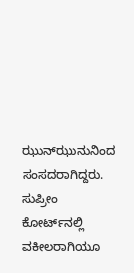ಝುನ್‌ಝುನುನಿಂದ ಸಂಸದರಾಗಿದ್ದರು. ಸುಪ್ರೀಂ ಕೋರ್ಟ್‌ನಲ್ಲಿ ವಕೀಲರಾಗಿಯೂ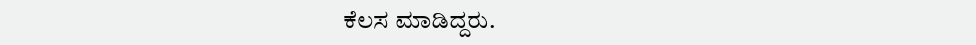ಕೆಲಸ ಮಾಡಿದ್ದರು.